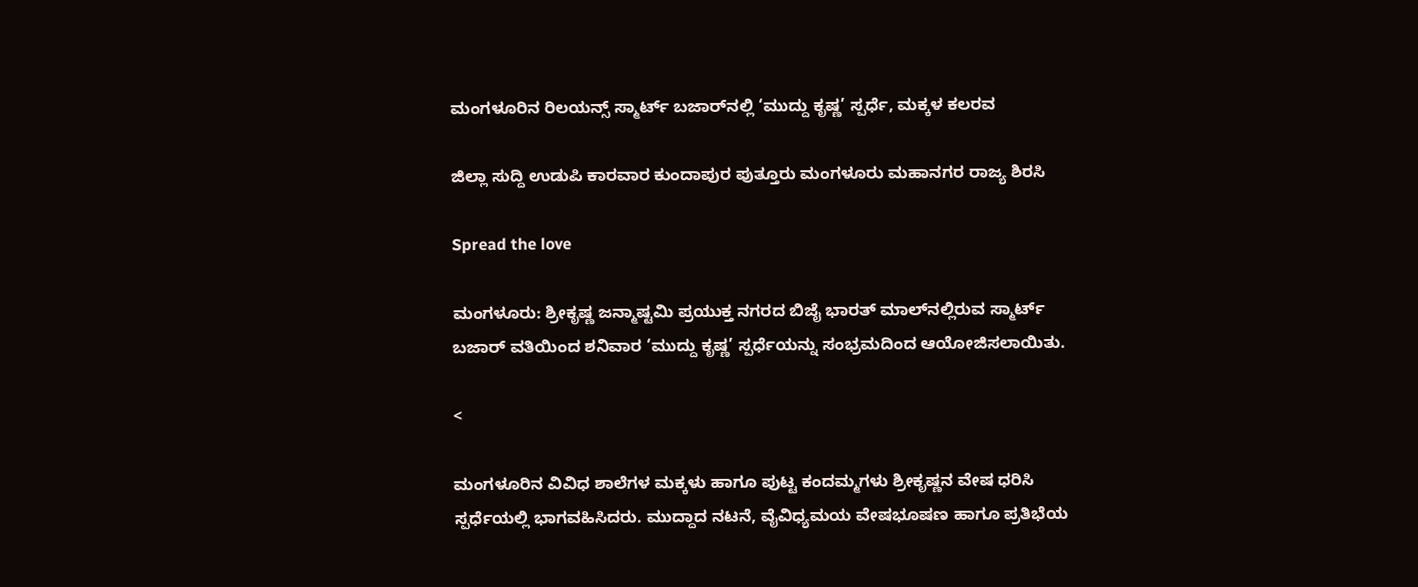ಮಂಗಳೂರಿನ ರಿಲಯನ್ಸ್ ಸ್ಮಾರ್ಟ್ ಬಜಾರ್‌ನಲ್ಲಿ ‘ಮುದ್ದು ಕೃಷ್ಣ’ ಸ್ಪರ್ಧೆ, ಮಕ್ಕಳ ಕಲರವ

ಜಿಲ್ಲಾ ಸುದ್ದಿ ಉಡುಪಿ ಕಾರವಾರ ಕುಂದಾಪುರ ಪುತ್ತೂರು ಮಂಗಳೂರು ಮಹಾನಗರ ರಾಜ್ಯ ಶಿರಸಿ

Spread the love

ಮಂಗಳೂರು: ಶ್ರೀಕೃಷ್ಣ ಜನ್ಮಾಷ್ಟಮಿ ಪ್ರಯುಕ್ತ ನಗರದ ಬಿಜೈ ಭಾರತ್ ಮಾಲ್‌ನಲ್ಲಿರುವ ಸ್ಮಾರ್ಟ್ ಬಜಾರ್ ವತಿಯಿಂದ ಶನಿವಾರ ‘ಮುದ್ದು ಕೃಷ್ಣ’ ಸ್ಪರ್ಧೆಯನ್ನು ಸಂಭ್ರಮದಿಂದ ಆಯೋಜಿಸಲಾಯಿತು.

<

ಮಂಗಳೂರಿನ ವಿವಿಧ ಶಾಲೆಗಳ ಮಕ್ಕಳು ಹಾಗೂ ಪುಟ್ಟ ಕಂದಮ್ಮಗಳು ಶ್ರೀಕೃಷ್ಣನ ವೇಷ ಧರಿಸಿ ಸ್ಪರ್ಧೆಯಲ್ಲಿ ಭಾಗವಹಿಸಿದರು. ಮುದ್ದಾದ ನಟನೆ, ವೈವಿಧ್ಯಮಯ ವೇಷಭೂಷಣ ಹಾಗೂ ಪ್ರತಿಭೆಯ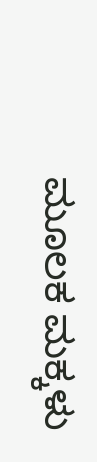ಮೂಲಕ ಮಕ್ಕಳು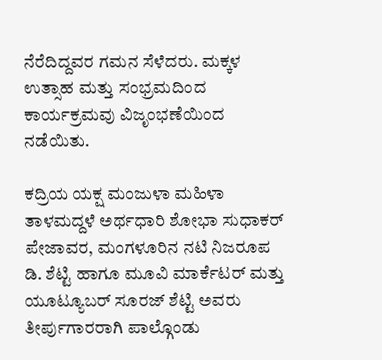ನೆರೆದಿದ್ದವರ ಗಮನ ಸೆಳೆದರು. ಮಕ್ಕಳ ಉತ್ಸಾಹ ಮತ್ತು ಸಂಭ್ರಮದಿಂದ ಕಾರ್ಯಕ್ರಮವು ವಿಜೃಂಭಣೆಯಿಂದ ನಡೆಯಿತು.

ಕದ್ರಿಯ ಯಕ್ಷ ಮಂಜುಳಾ ಮಹಿಳಾ ತಾಳಮದ್ದಳೆ ಅರ್ಥಧಾರಿ ಶೋಭಾ ಸುಧಾಕರ್ ಪೇಜಾವರ, ಮಂಗಳೂರಿನ ನಟಿ ನಿಜರೂಪ ಡಿ. ಶೆಟ್ಟಿ ಹಾಗೂ ಮೂವಿ ಮಾರ್ಕೆಟರ್ ಮತ್ತು ಯೂಟ್ಯೂಬರ್ ಸೂರಜ್ ಶೆಟ್ಟಿ ಅವರು ತೀರ್ಪುಗಾರರಾಗಿ ಪಾಲ್ಗೊಂಡು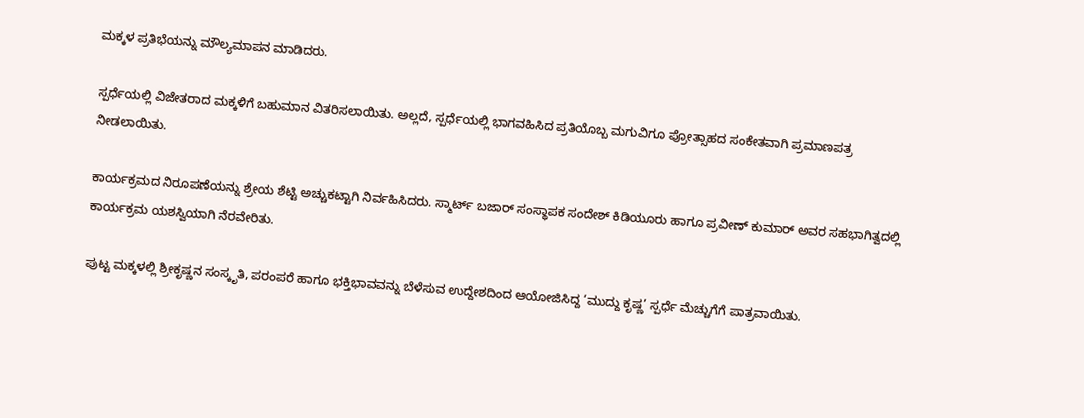ಮಕ್ಕಳ ಪ್ರತಿಭೆಯನ್ನು ಮೌಲ್ಯಮಾಪನ ಮಾಡಿದರು.

ಸ್ಪರ್ಧೆಯಲ್ಲಿ ವಿಜೇತರಾದ ಮಕ್ಕಳಿಗೆ ಬಹುಮಾನ ವಿತರಿಸಲಾಯಿತು. ಅಲ್ಲದೆ, ಸ್ಪರ್ಧೆಯಲ್ಲಿ ಭಾಗವಹಿಸಿದ ಪ್ರತಿಯೊಬ್ಬ ಮಗುವಿಗೂ ಪ್ರೋತ್ಸಾಹದ ಸಂಕೇತವಾಗಿ ಪ್ರಮಾಣಪತ್ರ ನೀಡಲಾಯಿತು.

ಕಾರ್ಯಕ್ರಮದ ನಿರೂಪಣೆಯನ್ನು ಶ್ರೇಯ ಶೆಟ್ಟಿ ಅಚ್ಚುಕಟ್ಟಾಗಿ ನಿರ್ವಹಿಸಿದರು. ಸ್ಮಾರ್ಟ್ ಬಜಾರ್ ಸಂಸ್ಥಾಪಕ ಸಂದೇಶ್ ಕಿಡಿಯೂರು ಹಾಗೂ ಪ್ರವೀಣ್ ಕುಮಾರ್ ಅವರ ಸಹಭಾಗಿತ್ವದಲ್ಲಿ ಕಾರ್ಯಕ್ರಮ ಯಶಸ್ವಿಯಾಗಿ ನೆರವೇರಿತು.

ಪುಟ್ಟ ಮಕ್ಕಳಲ್ಲಿ ಶ್ರೀಕೃಷ್ಣನ ಸಂಸ್ಕೃತಿ, ಪರಂಪರೆ ಹಾಗೂ ಭಕ್ತಿಭಾವವನ್ನು ಬೆಳೆಸುವ ಉದ್ದೇಶದಿಂದ ಆಯೋಜಿಸಿದ್ದ ‘ಮುದ್ದು ಕೃಷ್ಣ’ ಸ್ಪರ್ಧೆ ಮೆಚ್ಚುಗೆಗೆ ಪಾತ್ರವಾಯಿತು.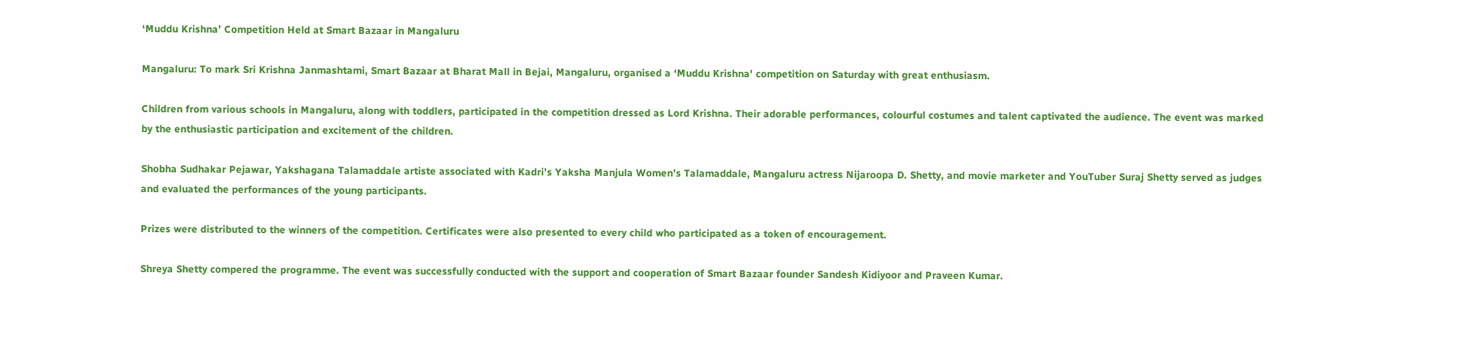‘Muddu Krishna’ Competition Held at Smart Bazaar in Mangaluru

Mangaluru: To mark Sri Krishna Janmashtami, Smart Bazaar at Bharat Mall in Bejai, Mangaluru, organised a ‘Muddu Krishna’ competition on Saturday with great enthusiasm.

Children from various schools in Mangaluru, along with toddlers, participated in the competition dressed as Lord Krishna. Their adorable performances, colourful costumes and talent captivated the audience. The event was marked by the enthusiastic participation and excitement of the children.

Shobha Sudhakar Pejawar, Yakshagana Talamaddale artiste associated with Kadri’s Yaksha Manjula Women’s Talamaddale, Mangaluru actress Nijaroopa D. Shetty, and movie marketer and YouTuber Suraj Shetty served as judges and evaluated the performances of the young participants.

Prizes were distributed to the winners of the competition. Certificates were also presented to every child who participated as a token of encouragement.

Shreya Shetty compered the programme. The event was successfully conducted with the support and cooperation of Smart Bazaar founder Sandesh Kidiyoor and Praveen Kumar.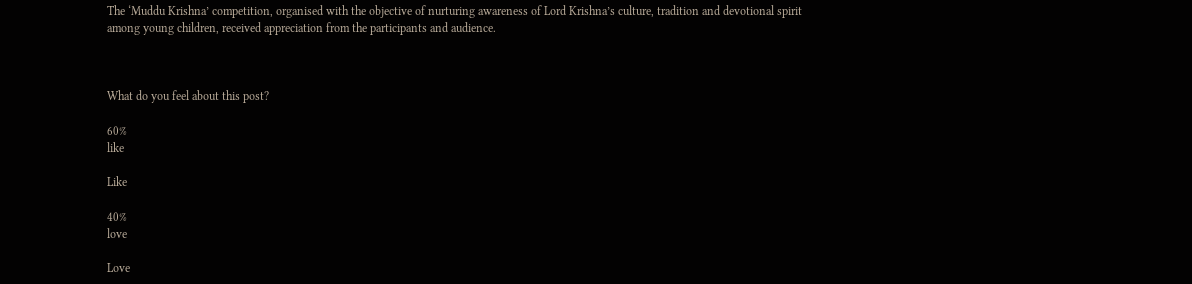The ‘Muddu Krishna’ competition, organised with the objective of nurturing awareness of Lord Krishna’s culture, tradition and devotional spirit among young children, received appreciation from the participants and audience.



What do you feel about this post?

60%
like

Like

40%
love

Love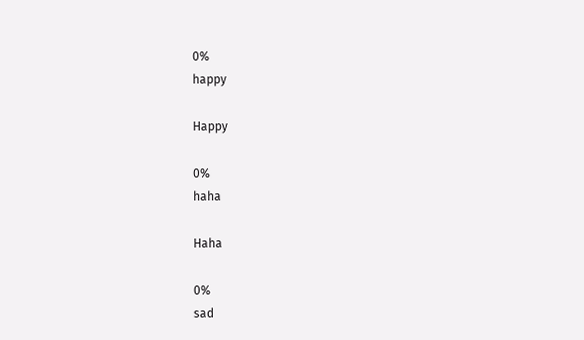0%
happy

Happy

0%
haha

Haha

0%
sad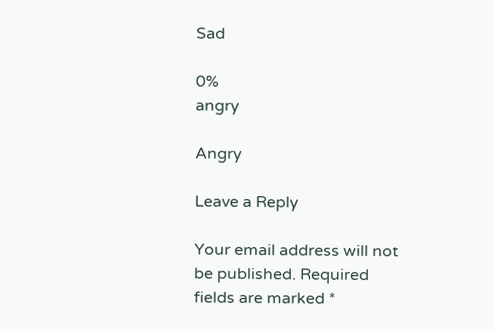Sad

0%
angry

Angry

Leave a Reply

Your email address will not be published. Required fields are marked *